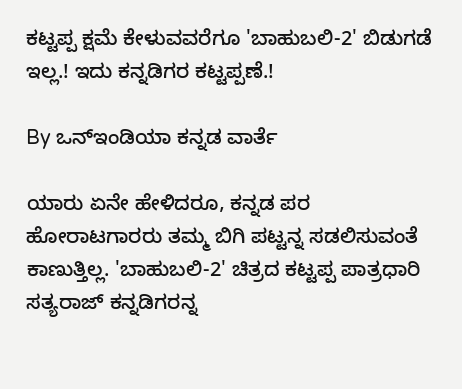ಕಟ್ಟಪ್ಪ ಕ್ಷಮೆ ಕೇಳುವವರೆಗೂ 'ಬಾಹುಬಲಿ-2' ಬಿಡುಗಡೆ ಇಲ್ಲ.! ಇದು ಕನ್ನಡಿಗರ ಕಟ್ಟಪ್ಪಣೆ.!

By ಒನ್ಇಂಡಿಯಾ ಕನ್ನಡ ವಾರ್ತೆ

ಯಾರು ಏನೇ ಹೇಳಿದರೂ, ಕನ್ನಡ ಪರ ಹೋರಾಟಗಾರರು ತಮ್ಮ ಬಿಗಿ ಪಟ್ಟನ್ನ ಸಡಲಿಸುವಂತೆ ಕಾಣುತ್ತಿಲ್ಲ. 'ಬಾಹುಬಲಿ-2' ಚಿತ್ರದ ಕಟ್ಟಪ್ಪ ಪಾತ್ರಧಾರಿ ಸತ್ಯರಾಜ್ ಕನ್ನಡಿಗರನ್ನ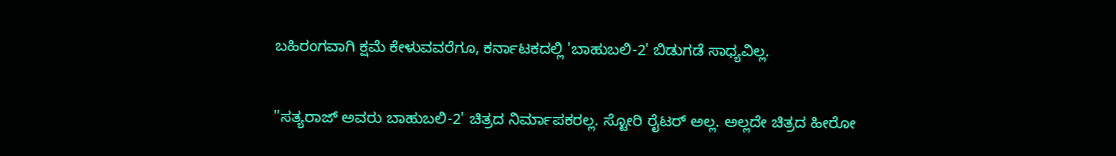ಬಹಿರಂಗವಾಗಿ ಕ್ಷಮೆ ಕೇಳುವವರೆಗೂ, ಕರ್ನಾಟಕದಲ್ಲಿ 'ಬಾಹುಬಲಿ-2' ಬಿಡುಗಡೆ ಸಾಧ್ಯವಿಲ್ಲ.

''ಸತ್ಯರಾಜ್ ಅವರು ಬಾಹುಬಲಿ-2' ಚಿತ್ರದ ನಿರ್ಮಾಪಕರಲ್ಲ. ಸ್ಟೋರಿ ರೈಟರ್ ಅಲ್ಲ. ಅಲ್ಲದೇ ಚಿತ್ರದ ಹೀರೋ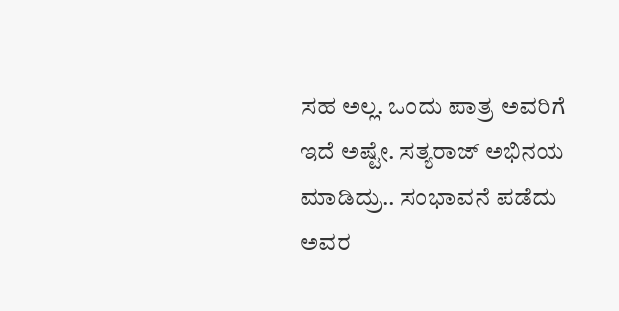ಸಹ ಅಲ್ಲ. ಒಂದು ಪಾತ್ರ ಅವರಿಗೆ ಇದೆ ಅಷ್ಟೇ. ಸತ್ಯರಾಜ್ ಅಭಿನಯ ಮಾಡಿದ್ರು.. ಸಂಭಾವನೆ ಪಡೆದು ಅವರ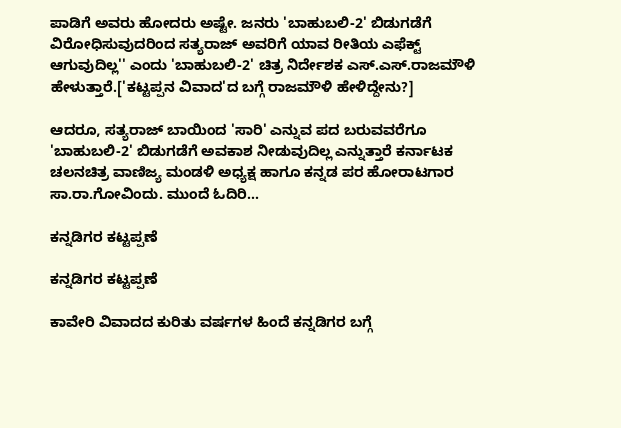ಪಾಡಿಗೆ ಅವರು ಹೋದರು ಅಷ್ಟೇ. ಜನರು 'ಬಾಹುಬಲಿ-2' ಬಿಡುಗಡೆಗೆ ವಿರೋಧಿಸುವುದರಿಂದ ಸತ್ಯರಾಜ್ ಅವರಿಗೆ ಯಾವ ರೀತಿಯ ಎಫೆಕ್ಟ್ ಆಗುವುದಿಲ್ಲ'' ಎಂದು 'ಬಾಹುಬಲಿ-2' ಚಿತ್ರ ನಿರ್ದೇಶಕ ಎಸ್.ಎಸ್.ರಾಜಮೌಳಿ ಹೇಳುತ್ತಾರೆ.['ಕಟ್ಟಪ್ಪನ ವಿವಾದ'ದ ಬಗ್ಗೆ ರಾಜಮೌಳಿ ಹೇಳಿದ್ದೇನು?]

ಆದರೂ, ಸತ್ಯರಾಜ್ ಬಾಯಿಂದ 'ಸಾರಿ' ಎನ್ನುವ ಪದ ಬರುವವರೆಗೂ 'ಬಾಹುಬಲಿ-2' ಬಿಡುಗಡೆಗೆ ಅವಕಾಶ ನೀಡುವುದಿಲ್ಲ ಎನ್ನುತ್ತಾರೆ ಕರ್ನಾಟಕ ಚಲನಚಿತ್ರ ವಾಣಿಜ್ಯ ಮಂಡಳಿ ಅಧ್ಯಕ್ಷ ಹಾಗೂ ಕನ್ನಡ ಪರ ಹೋರಾಟಗಾರ ಸಾ.ರಾ.ಗೋವಿಂದು. ಮುಂದೆ ಓದಿರಿ...

ಕನ್ನಡಿಗರ ಕಟ್ಟಪ್ಪಣೆ

ಕನ್ನಡಿಗರ ಕಟ್ಟಪ್ಪಣೆ

ಕಾವೇರಿ ವಿವಾದದ ಕುರಿತು ವರ್ಷಗಳ ಹಿಂದೆ ಕನ್ನಡಿಗರ ಬಗ್ಗೆ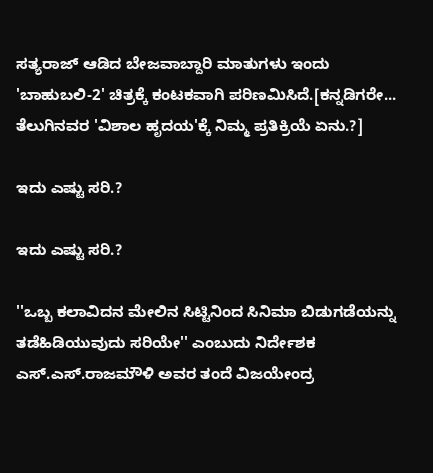ಸತ್ಯರಾಜ್ ಆಡಿದ ಬೇಜವಾಬ್ದಾರಿ ಮಾತುಗಳು ಇಂದು 'ಬಾಹುಬಲಿ-2' ಚಿತ್ರಕ್ಕೆ ಕಂಟಕವಾಗಿ ಪರಿಣಮಿಸಿದೆ.[ಕನ್ನಡಿಗರೇ... ತೆಲುಗಿನವರ 'ವಿಶಾಲ ಹೃದಯ'ಕ್ಕೆ ನಿಮ್ಮ ಪ್ರತಿಕ್ರಿಯೆ ಏನು.?]

ಇದು ಎಷ್ಟು ಸರಿ.?

ಇದು ಎಷ್ಟು ಸರಿ.?

''ಒಬ್ಬ ಕಲಾವಿದನ ಮೇಲಿನ ಸಿಟ್ಟಿನಿಂದ ಸಿನಿಮಾ ಬಿಡುಗಡೆಯನ್ನು ತಡೆಹಿಡಿಯುವುದು ಸರಿಯೇ'' ಎಂಬುದು ನಿರ್ದೇಶಕ ಎಸ್.ಎಸ್.ರಾಜಮೌಳಿ ಅವರ ತಂದೆ ವಿಜಯೇಂದ್ರ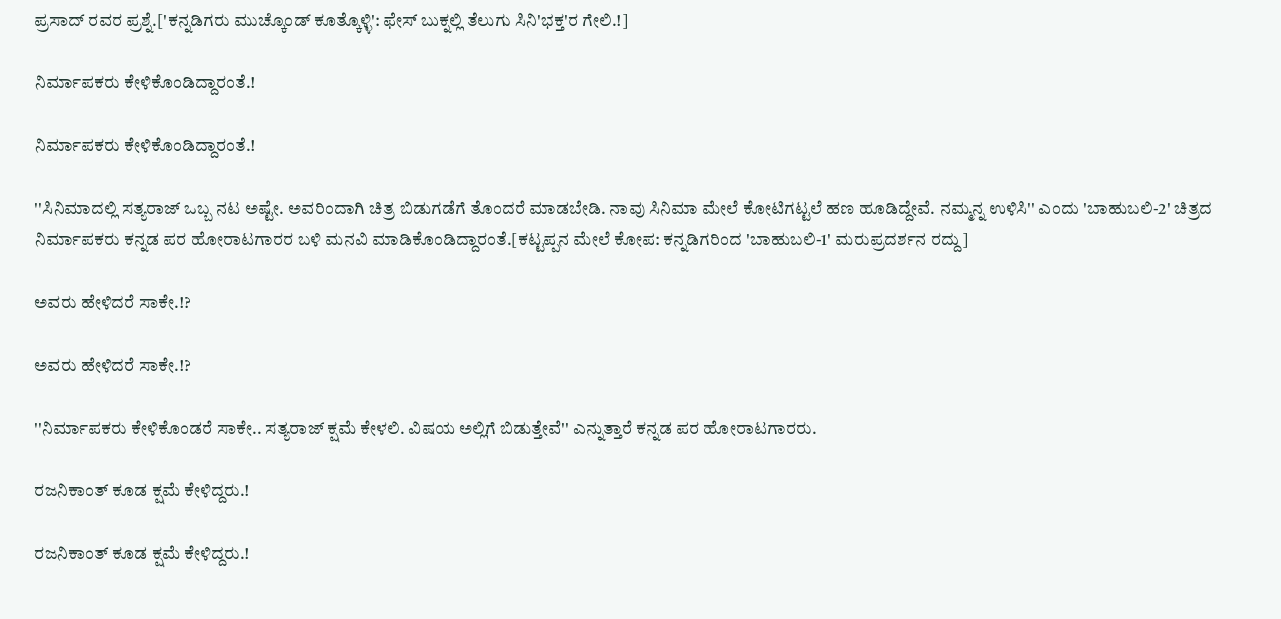ಪ್ರಸಾದ್ ರವರ ಪ್ರಶ್ನೆ.['ಕನ್ನಡಿಗರು ಮುಚ್ಕೊಂಡ್ ಕೂತ್ಕೊಳ್ಳಿ': ಫೇಸ್ ಬುಕ್ನಲ್ಲಿ ತೆಲುಗು ಸಿನಿ'ಭಕ್ತ'ರ ಗೇಲಿ.!]

ನಿರ್ಮಾಪಕರು ಕೇಳಿಕೊಂಡಿದ್ದಾರಂತೆ.!

ನಿರ್ಮಾಪಕರು ಕೇಳಿಕೊಂಡಿದ್ದಾರಂತೆ.!

''ಸಿನಿಮಾದಲ್ಲಿ ಸತ್ಯರಾಜ್ ಒಬ್ಬ ನಟ ಅಷ್ಟೇ. ಅವರಿಂದಾಗಿ ಚಿತ್ರ ಬಿಡುಗಡೆಗೆ ತೊಂದರೆ ಮಾಡಬೇಡಿ. ನಾವು ಸಿನಿಮಾ ಮೇಲೆ ಕೋಟಿಗಟ್ಟಲೆ ಹಣ ಹೂಡಿದ್ದೇವೆ. ನಮ್ಮನ್ನ ಉಳಿಸಿ'' ಎಂದು 'ಬಾಹುಬಲಿ-2' ಚಿತ್ರದ ನಿರ್ಮಾಪಕರು ಕನ್ನಡ ಪರ ಹೋರಾಟಗಾರರ ಬಳಿ ಮನವಿ ಮಾಡಿಕೊಂಡಿದ್ದಾರಂತೆ.[ಕಟ್ಟಪ್ಪನ ಮೇಲೆ ಕೋಪ: ಕನ್ನಡಿಗರಿಂದ 'ಬಾಹುಬಲಿ-1' ಮರುಪ್ರದರ್ಶನ ರದ್ದು]

ಅವರು ಹೇಳಿದರೆ ಸಾಕೇ.!?

ಅವರು ಹೇಳಿದರೆ ಸಾಕೇ.!?

''ನಿರ್ಮಾಪಕರು ಕೇಳಿಕೊಂಡರೆ ಸಾಕೇ.. ಸತ್ಯರಾಜ್ ಕ್ಷಮೆ ಕೇಳಲಿ. ವಿಷಯ ಅಲ್ಲಿಗೆ ಬಿಡುತ್ತೇವೆ'' ಎನ್ನುತ್ತಾರೆ ಕನ್ನಡ ಪರ ಹೋರಾಟಗಾರರು.

ರಜನಿಕಾಂತ್ ಕೂಡ ಕ್ಷಮೆ ಕೇಳಿದ್ದರು.!

ರಜನಿಕಾಂತ್ ಕೂಡ ಕ್ಷಮೆ ಕೇಳಿದ್ದರು.!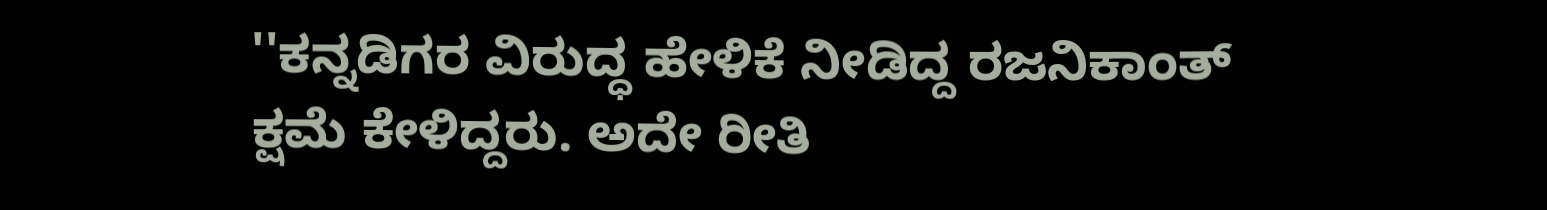''ಕನ್ನಡಿಗರ ವಿರುದ್ಧ ಹೇಳಿಕೆ ನೀಡಿದ್ದ ರಜನಿಕಾಂತ್ ಕ್ಷಮೆ ಕೇಳಿದ್ದರು. ಅದೇ ರೀತಿ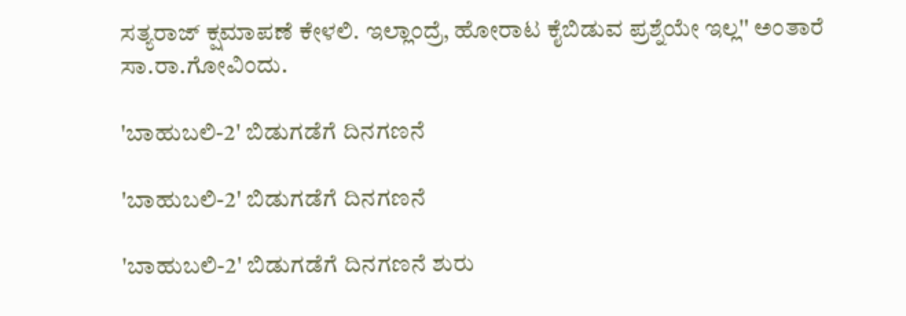ಸತ್ಯರಾಜ್ ಕ್ಷಮಾಪಣೆ ಕೇಳಲಿ. ಇಲ್ಲಾಂದ್ರೆ, ಹೋರಾಟ ಕೈಬಿಡುವ ಪ್ರಶ್ನೆಯೇ ಇಲ್ಲ'' ಅಂತಾರೆ ಸಾ.ರಾ.ಗೋವಿಂದು.

'ಬಾಹುಬಲಿ-2' ಬಿಡುಗಡೆಗೆ ದಿನಗಣನೆ

'ಬಾಹುಬಲಿ-2' ಬಿಡುಗಡೆಗೆ ದಿನಗಣನೆ

'ಬಾಹುಬಲಿ-2' ಬಿಡುಗಡೆಗೆ ದಿನಗಣನೆ ಶುರು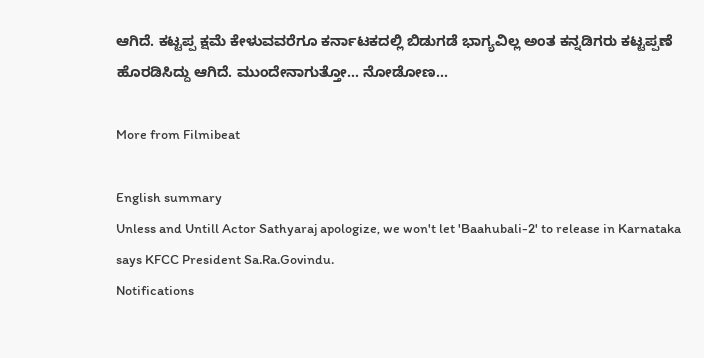ಆಗಿದೆ. ಕಟ್ಟಪ್ಪ ಕ್ಷಮೆ ಕೇಳುವವರೆಗೂ ಕರ್ನಾಟಕದಲ್ಲಿ ಬಿಡುಗಡೆ ಭಾಗ್ಯವಿಲ್ಲ ಅಂತ ಕನ್ನಡಿಗರು ಕಟ್ಟಪ್ಪಣೆ ಹೊರಡಿಸಿದ್ದು ಆಗಿದೆ. ಮುಂದೇನಾಗುತ್ತೋ... ನೋಡೋಣ...

More from Filmibeat

English summary
Unless and Untill Actor Sathyaraj apologize, we won't let 'Baahubali-2' to release in Karnataka says KFCC President Sa.Ra.Govindu.
Notifications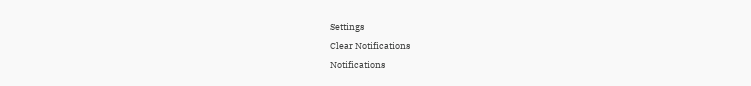Settings
Clear Notifications
Notifications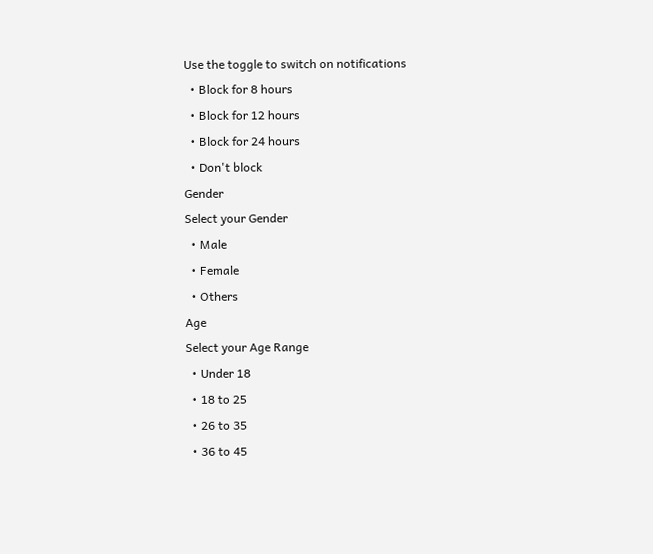Use the toggle to switch on notifications
  • Block for 8 hours
  • Block for 12 hours
  • Block for 24 hours
  • Don't block
Gender
Select your Gender
  • Male
  • Female
  • Others
Age
Select your Age Range
  • Under 18
  • 18 to 25
  • 26 to 35
  • 36 to 45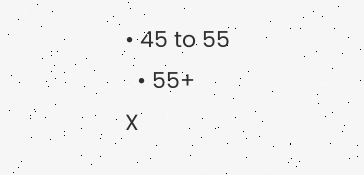• 45 to 55
  • 55+
X